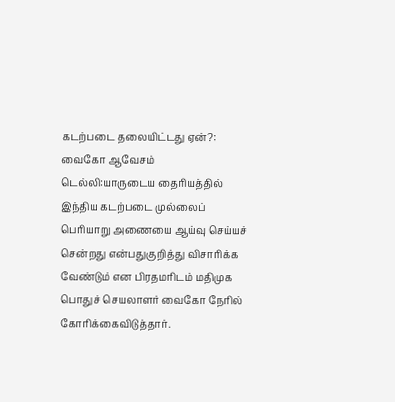கடற்படை தலையிட்டது ஏன்?: வைகோ ஆவேசம்
டெல்லி:யாருடைய தைரியத்தில் இந்திய கடற்படை முல்லைப் பெரியாறு அணையை ஆய்வு செய்யச் சென்றது என்பதுகுறித்து விசாரிக்க வேண்டும் என பிரதமரிடம் மதிமுக பொதுச் செயலாளர் வைகோ நேரில் கோரிக்கைவிடுத்தார்.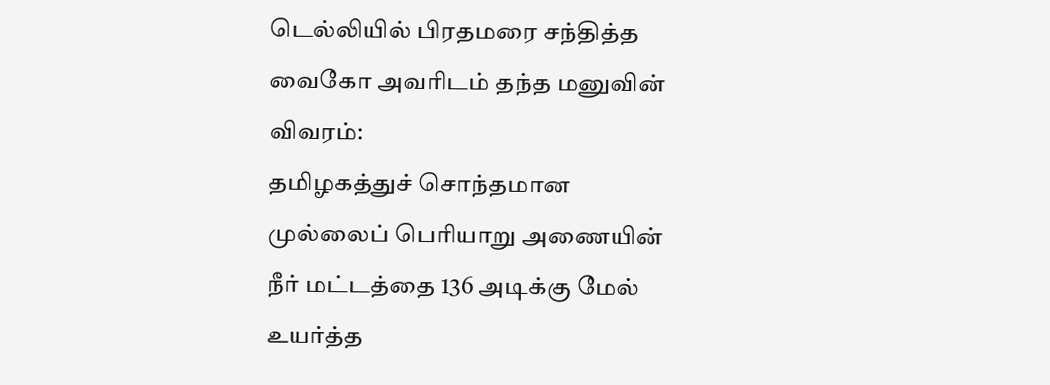டெல்லியில் பிரதமரை சந்தித்த வைகோ அவரிடம் தந்த மனுவின் விவரம்:
தமிழகத்துச் சொந்தமான முல்லைப் பெரியாறு அணையின் நீர் மட்டத்தை 136 அடிக்கு மேல் உயர்த்த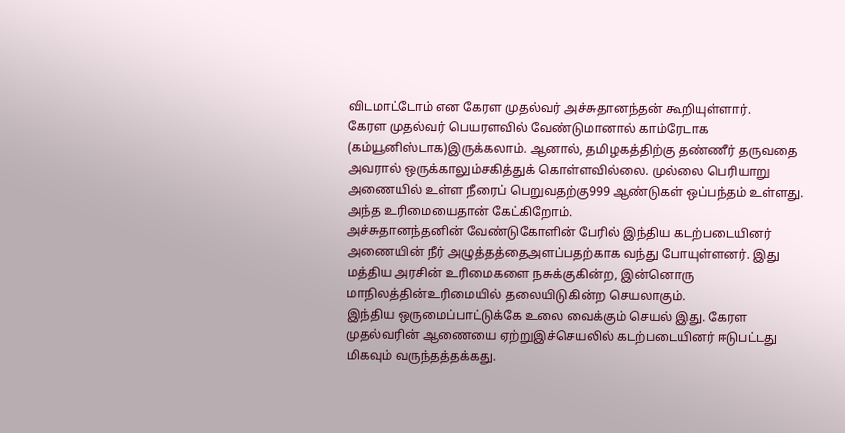விடமாட்டோம் என கேரள முதல்வர் அச்சுதானந்தன் கூறியுள்ளார்.
கேரள முதல்வர் பெயரளவில் வேண்டுமானால் காம்ரேடாக (கம்யூனிஸ்டாக)இருக்கலாம். ஆனால், தமிழகத்திற்கு தண்ணீர் தருவதை அவரால் ஒருக்காலும்சகித்துக் கொள்ளவில்லை. முல்லை பெரியாறு அணையில் உள்ள நீரைப் பெறுவதற்கு999 ஆண்டுகள் ஒப்பந்தம் உள்ளது. அந்த உரிமையைதான் கேட்கிறோம்.
அச்சுதானந்தனின் வேண்டுகோளின் பேரில் இந்திய கடற்படையினர் அணையின் நீர் அழுத்தத்தைஅளப்பதற்காக வந்து போயுள்ளனர். இது மத்திய அரசின் உரிமைகளை நசுக்குகின்ற, இன்னொரு மாநிலத்தின்உரிமையில் தலையிடுகின்ற செயலாகும்.
இந்திய ஒருமைப்பாட்டுக்கே உலை வைக்கும் செயல் இது. கேரள முதல்வரின் ஆணையை ஏற்றுஇச்செயலில் கடற்படையினர் ஈடுபட்டது மிகவும் வருந்தத்தக்கது.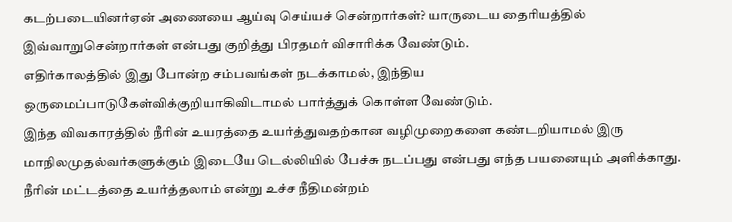கடற்படையினர்ஏன் அணையை ஆய்வு செய்யச் சென்றார்கள்? யாருடைய தைரியத்தில் இவ்வாறுசென்றார்கள் என்பது குறித்து பிரதமர் விசாரிக்க வேண்டும்.
எதிர்காலத்தில் இது போன்ற சம்பவங்கள் நடக்காமல், இந்திய ஒருமைப்பாடுகேள்விக்குறியாகிவிடாமல் பார்த்துக் கொள்ள வேண்டும்.
இந்த விவகாரத்தில் நீரின் உயரத்தை உயர்த்துவதற்கான வழிமுறைகளை கண்டறியாமல் இரு மாநிலமுதல்வர்களுக்கும் இடையே டெல்லியில் பேச்சு நடப்பது என்பது எந்த பயனையும் அளிக்காது.
நீரின் மட்டத்தை உயர்த்தலாம் என்று உச்ச நீதிமன்றம்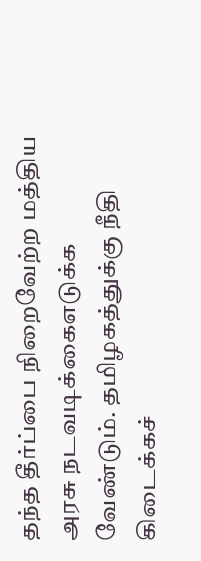தந்த தீர்ப்பை நிறைவேற்ற மத்திய அரசு நடவடிக்கைஎடுக்க வேண்டும். தமிழகத்துக்கு நீதி கிடைக்கச்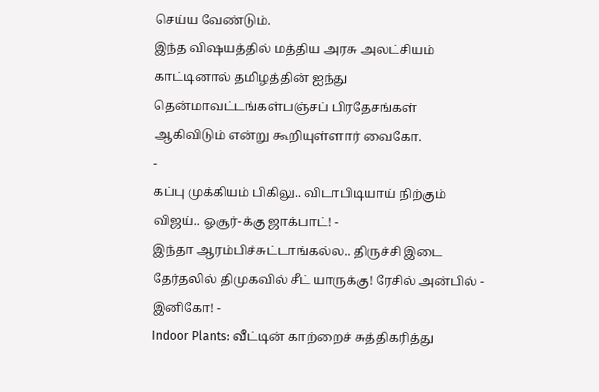செய்ய வேண்டும்.
இந்த விஷயத்தில் மத்திய அரசு அலட்சியம் காட்டினால் தமிழத்தின் ஐந்து தென்மாவட்டங்கள்பஞ்சப் பிரதேசங்கள் ஆகிவிடும் என்று கூறியுள்ளார் வைகோ.
-
கப்பு முக்கியம் பிகிலு.. விடாபிடியாய் நிற்கும் விஜய்.. ஓசூர்-க்கு ஜாக்பாட்! -
இந்தா ஆரம்பிச்சுட்டாங்கல்ல.. திருச்சி இடை தேர்தலில் திமுகவில் சீட் யாருக்கு! ரேசில் அன்பில் - இனிகோ! -
Indoor Plants: வீட்டின் காற்றைச் சுத்திகரித்து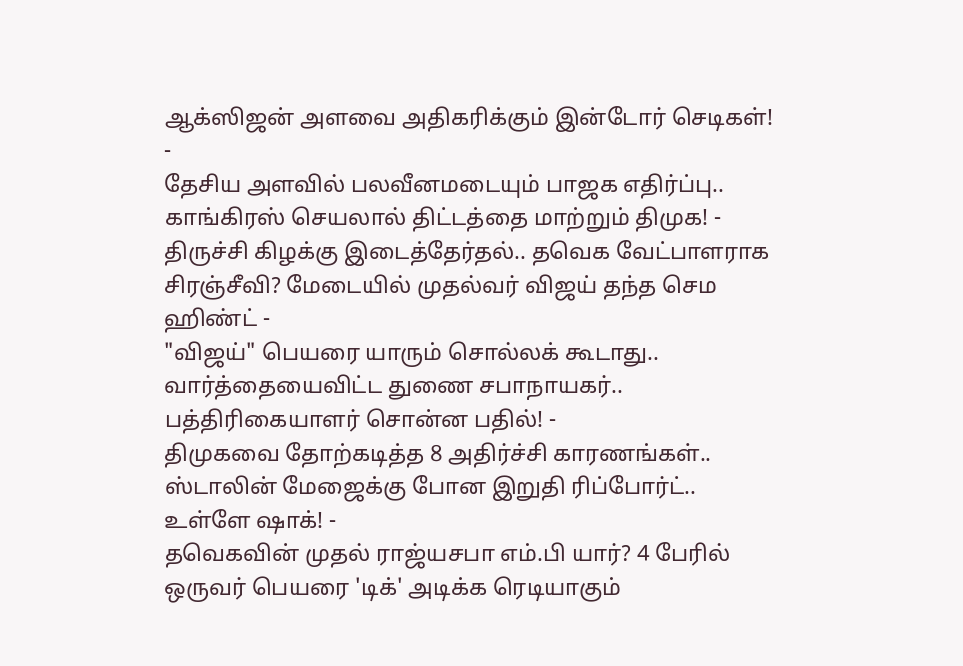ஆக்ஸிஜன் அளவை அதிகரிக்கும் இன்டோர் செடிகள்! -
தேசிய அளவில் பலவீனமடையும் பாஜக எதிர்ப்பு.. காங்கிரஸ் செயலால் திட்டத்தை மாற்றும் திமுக! -
திருச்சி கிழக்கு இடைத்தேர்தல்.. தவெக வேட்பாளராக சிரஞ்சீவி? மேடையில் முதல்வர் விஜய் தந்த செம ஹிண்ட் -
"விஜய்" பெயரை யாரும் சொல்லக் கூடாது.. வார்த்தையைவிட்ட துணை சபாநாயகர்.. பத்திரிகையாளர் சொன்ன பதில்! -
திமுகவை தோற்கடித்த 8 அதிர்ச்சி காரணங்கள்.. ஸ்டாலின் மேஜைக்கு போன இறுதி ரிப்போர்ட்.. உள்ளே ஷாக்! -
தவெகவின் முதல் ராஜ்யசபா எம்.பி யார்? 4 பேரில் ஒருவர் பெயரை 'டிக்' அடிக்க ரெடியாகும்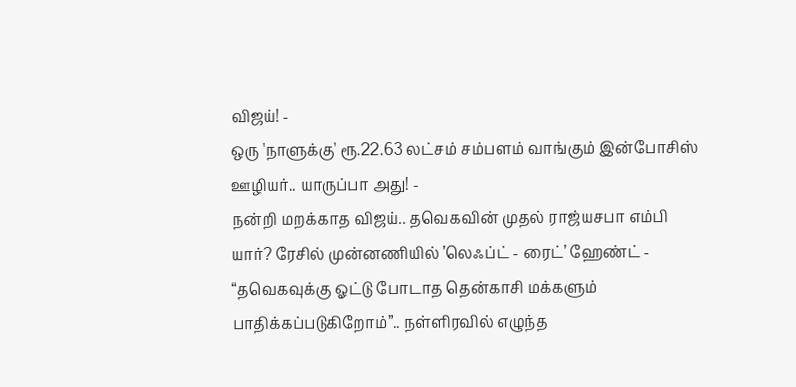விஜய்! -
ஒரு 'நாளுக்கு' ரூ.22.63 லட்சம் சம்பளம் வாங்கும் இன்போசிஸ் ஊழியர்.. யாருப்பா அது! -
நன்றி மறக்காத விஜய்.. தவெகவின் முதல் ராஜ்யசபா எம்பி யார்? ரேசில் முன்னணியில் ’லெஃப்ட் - ரைட்’ ஹேண்ட் -
“தவெகவுக்கு ஓட்டு போடாத தென்காசி மக்களும் பாதிக்கப்படுகிறோம்”.. நள்ளிரவில் எழுந்த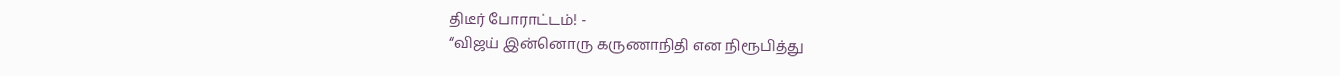திடீர் போராட்டம்! -
“விஜய் இன்னொரு கருணாநிதி என நிரூபித்து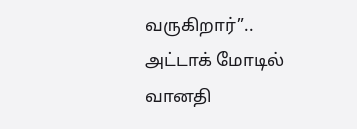வருகிறார்”.. அட்டாக் மோடில் வானதி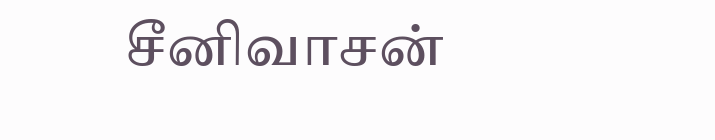சீனிவாசன்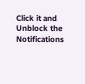Click it and Unblock the Notifications